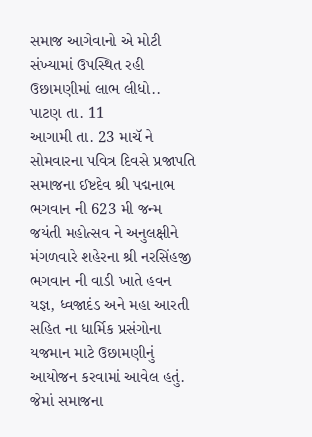સમાજ આગેવાનો એ મોટી સંખ્યામાં ઉપસ્થિત રહી ઉછામણીમાં લાભ લીધો..
પાટણ તા. 11
આગામી તા. 23 માચૅ ને સોમવારના પવિત્ર દિવસે પ્રજાપતિ સમાજના ઈષ્ટદેવ શ્રી પદ્મનાભ ભગવાન ની 623 મી જન્મ જયંતી મહોત્સવ ને અનુલક્ષીને મંગળવારે શહેરના શ્રી નરસિંહજી ભગવાન ની વાડી ખાતે હવન યજ્ઞ, ધ્વજાદંડ અને મહા આરતી સહિત ના ધાર્મિક પ્રસંગોના યજમાન માટે ઉછામણીનું આયોજન કરવામાં આવેલ હતું.
જેમાં સમાજના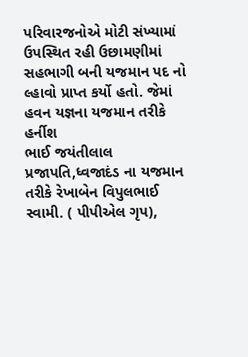પરિવારજનોએ મોટી સંખ્યામાં ઉપસ્થિત રહી ઉછામણીમાં સહભાગી બની યજમાન પદ નો લ્હાવો પ્રાપ્ત કર્યો હતો. જેમાં હવન યજ્ઞના યજમાન તરીકે હર્નીશ
ભાઈ જયંતીલાલ પ્રજાપતિ,ધ્વજાદંડ ના યજમાન તરીકે રેખાબેન વિપુલભાઈ સ્વામી. ( પીપીએલ ગૃપ),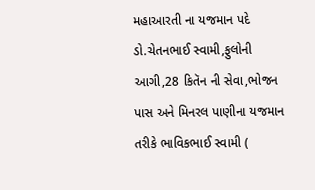મહાઆરતી ના યજમાન પદે ડો.ચેતનભાઈ સ્વામી,ફુલોની આગી,28 કિતૅન ની સેવા,ભોજન પાસ અને મિનરલ પાણીના યજમાન તરીકે ભાવિકભાઈ સ્વામી (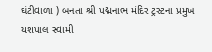ઘંટીવાળા ) બનતા શ્રી પદ્મનાભ મંદિર ટ્રસ્ટના પ્રમુખ યશપાલ સ્વામી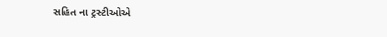સહિત ના ટ્રસ્ટીઓએ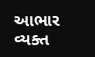આભાર વ્યક્ત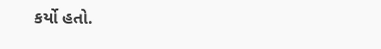કર્યો હતો.